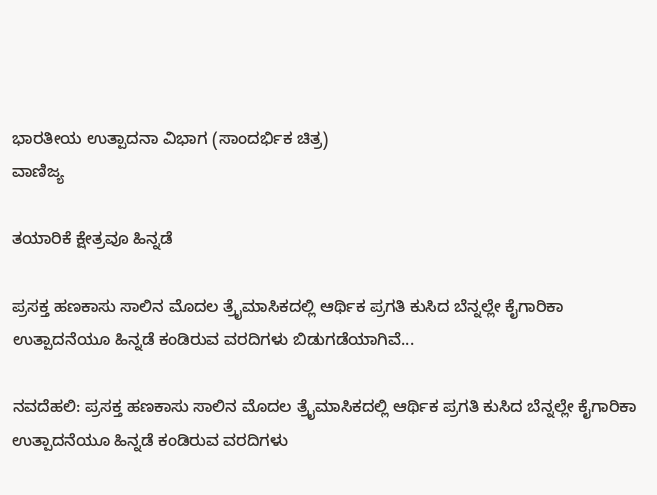ಭಾರತೀಯ ಉತ್ಪಾದನಾ ವಿಭಾಗ (ಸಾಂದರ್ಭಿಕ ಚಿತ್ರ)
ವಾಣಿಜ್ಯ

ತಯಾರಿಕೆ ಕ್ಷೇತ್ರವೂ ಹಿನ್ನಡೆ

ಪ್ರಸಕ್ತ ಹಣಕಾಸು ಸಾಲಿನ ಮೊದಲ ತ್ರೈಮಾಸಿಕದಲ್ಲಿ ಆರ್ಥಿಕ ಪ್ರಗತಿ ಕುಸಿದ ಬೆನ್ನಲ್ಲೇ ಕೈಗಾರಿಕಾ ಉತ್ಪಾದನೆಯೂ ಹಿನ್ನಡೆ ಕಂಡಿರುವ ವರದಿಗಳು ಬಿಡುಗಡೆಯಾಗಿವೆ...

ನವದೆಹಲಿ: ಪ್ರಸಕ್ತ ಹಣಕಾಸು ಸಾಲಿನ ಮೊದಲ ತ್ರೈಮಾಸಿಕದಲ್ಲಿ ಆರ್ಥಿಕ ಪ್ರಗತಿ ಕುಸಿದ ಬೆನ್ನಲ್ಲೇ ಕೈಗಾರಿಕಾ ಉತ್ಪಾದನೆಯೂ ಹಿನ್ನಡೆ ಕಂಡಿರುವ ವರದಿಗಳು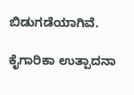ಬಿಡುಗಡೆಯಾಗಿವೆ.

ಕೈಗಾರಿಕಾ ಉತ್ಪಾದನಾ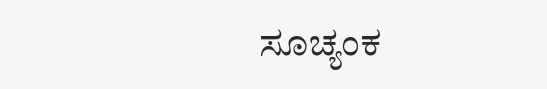ಸೂಚ್ಯಂಕ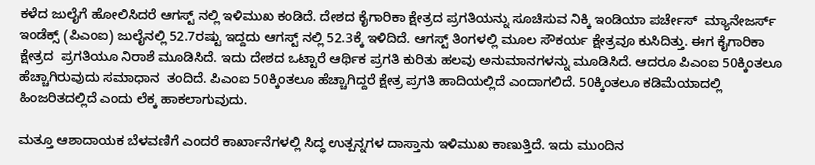ಕಳೆದ ಜುಲೈಗೆ ಹೋಲಿಸಿದರೆ ಆಗಸ್ಟ್ ನಲ್ಲಿ ಇಳಿಮುಖ ಕಂಡಿದೆ. ದೇಶದ ಕೈಗಾರಿಕಾ ಕ್ಷೇತ್ರದ ಪ್ರಗತಿಯನ್ನು ಸೂಚಿಸುವ ನಿಕ್ಕಿ ಇಂಡಿಯಾ ಪರ್ಚೇಸ್  ಮ್ಯಾನೇಜರ್ಸ್ ಇಂಡೆಕ್ಸ್ (ಪಿಎಂಐ) ಜುಲೈನಲ್ಲಿ 52.7ರಷ್ಟು ಇದ್ದದು ಆಗಸ್ಟ್ ನಲ್ಲಿ 52.3ಕ್ಕೆ ಇಳಿದಿದೆ. ಆಗಸ್ಟ್ ತಿಂಗಳಲ್ಲಿ ಮೂಲ ಸೌಕರ್ಯ ಕ್ಷೇತ್ರವೂ ಕುಸಿದಿತ್ತು. ಈಗ ಕೈಗಾರಿಕಾ ಕ್ಷೇತ್ರದ  ಪ್ರಗತಿಯೂ ನಿರಾಶೆ ಮೂಡಿಸಿದೆ. ಇದು ದೇಶದ ಒಟ್ಟಾರೆ ಆರ್ಥಿಕ ಪ್ರಗತಿ ಕುರಿತು ಹಲವು ಅನುಮಾನಗಳನ್ನು ಮೂಡಿಸಿದೆ. ಆದರೂ ಪಿಎಂಐ 50ಕ್ಕಿಂತಲೂ ಹೆಚ್ಚಾಗಿರುವುದು ಸಮಾಧಾನ  ತಂದಿದೆ. ಪಿಎಂಐ 50ಕ್ಕಿಂತಲೂ ಹೆಚ್ಚಾಗಿದ್ದರೆ ಕ್ಷೇತ್ರ ಪ್ರಗತಿ ಹಾದಿಯಲ್ಲಿದೆ ಎಂದಾಗಲಿದೆ. 50ಕ್ಕಿಂತಲೂ ಕಡಿಮೆಯಾದಲ್ಲಿ ಹಿಂಜರಿತದಲ್ಲಿದೆ ಎಂದು ಲೆಕ್ಕ ಹಾಕಲಾಗುವುದು.

ಮತ್ತೂ ಆಶಾದಾಯಕ ಬೆಳವಣಿಗೆ ಎಂದರೆ ಕಾರ್ಖಾನೆಗಳಲ್ಲಿ ಸಿದ್ಧ ಉತ್ಪನ್ನಗಳ ದಾಸ್ತಾನು ಇಳಿಮುಖ ಕಾಣುತ್ತಿದೆ. ಇದು ಮುಂದಿನ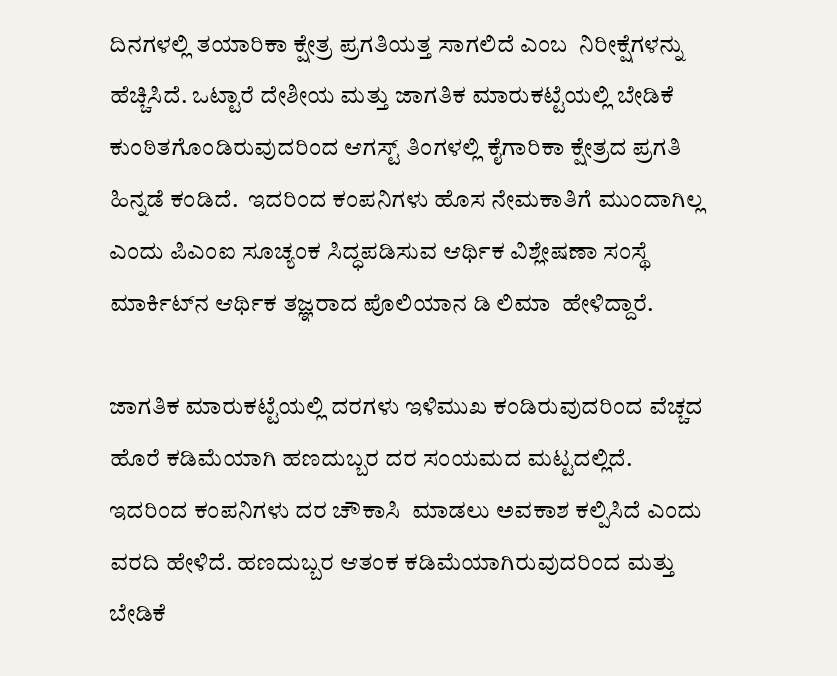ದಿನಗಳಲ್ಲಿ ತಯಾರಿಕಾ ಕ್ಷೇತ್ರ ಪ್ರಗತಿಯತ್ತ ಸಾಗಲಿದೆ ಎಂಬ  ನಿರೀಕ್ಷೆಗಳನ್ನು ಹೆಚ್ಚಿಸಿದೆ. ಒಟ್ಟಾರೆ ದೇಶೀಯ ಮತ್ತು ಜಾಗತಿಕ ಮಾರುಕಟ್ಟೆಯಲ್ಲಿ ಬೇಡಿಕೆ ಕುಂಠಿತಗೊಂಡಿರುವುದರಿಂದ ಆಗಸ್ಟ್ ತಿಂಗಳಲ್ಲಿ ಕೈಗಾರಿಕಾ ಕ್ಷೇತ್ರದ ಪ್ರಗತಿ ಹಿನ್ನಡೆ ಕಂಡಿದೆ.  ಇದರಿಂದ ಕಂಪನಿಗಳು ಹೊಸ ನೇಮಕಾತಿಗೆ ಮುಂದಾಗಿಲ್ಲ ಎಂದು ಪಿಎಂಐ ಸೂಚ್ಯಂಕ ಸಿದ್ಧಪಡಿಸುವ ಆರ್ಥಿಕ ವಿಶ್ಲೇಷಣಾ ಸಂಸ್ಥೆ ಮಾರ್ಕಿಟ್‍ನ ಆರ್ಥಿಕ ತಜ್ಞರಾದ ಪೊಲಿಯಾನ ಡಿ ಲಿಮಾ  ಹೇಳಿದ್ದಾರೆ.

ಜಾಗತಿಕ ಮಾರುಕಟ್ಟೆಯಲ್ಲಿ ದರಗಳು ಇಳಿಮುಖ ಕಂಡಿರುವುದರಿಂದ ವೆಚ್ಚದ ಹೊರೆ ಕಡಿಮೆಯಾಗಿ ಹಣದುಬ್ಬರ ದರ ಸಂಯಮದ ಮಟ್ಟದಲ್ಲಿದೆ. ಇದರಿಂದ ಕಂಪನಿಗಳು ದರ ಚೌಕಾಸಿ  ಮಾಡಲು ಅವಕಾಶ ಕಲ್ಪಿಸಿದೆ ಎಂದು ವರದಿ ಹೇಳಿದೆ. ಹಣದುಬ್ಬರ ಆತಂಕ ಕಡಿಮೆಯಾಗಿರುವುದರಿಂದ ಮತ್ತು ಬೇಡಿಕೆ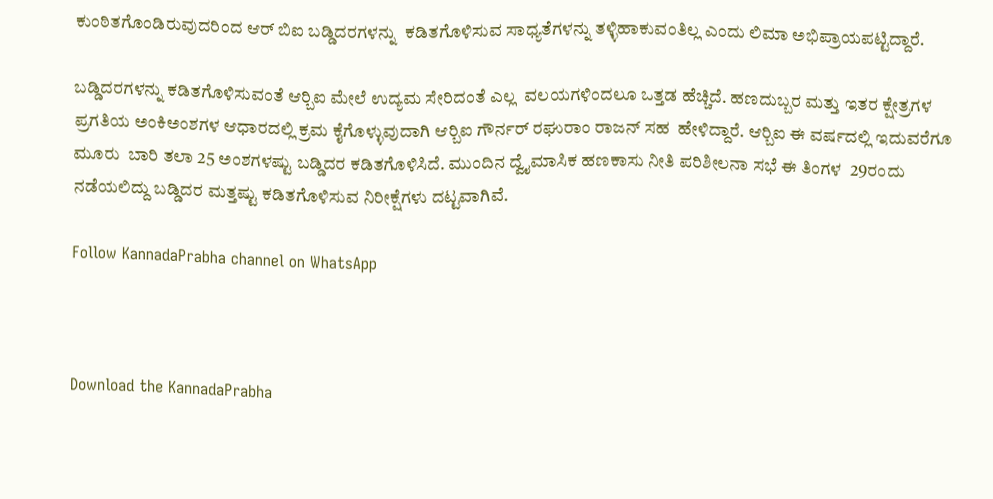ಕುಂಠಿತಗೊಂಡಿರುವುದರಿಂದ ಆರ್ ಬಿಐ ಬಡ್ಡಿದರಗಳನ್ನು  ಕಡಿತಗೊಳಿಸುವ ಸಾಧ್ಯತೆಗಳನ್ನು ತಳ್ಳಿಹಾಕುವಂತಿಲ್ಲ ಎಂದು ಲಿಮಾ ಅಭಿಪ್ರಾಯಪಟ್ಟಿದ್ದಾರೆ.

ಬಡ್ಡಿದರಗಳನ್ನು ಕಡಿತಗೊಳಿಸುವಂತೆ ಆರ್‍ಬಿಐ ಮೇಲೆ ಉದ್ಯಮ ಸೇರಿದಂತೆ ಎಲ್ಲ  ವಲಯಗಳಿಂದಲೂ ಒತ್ತಡ ಹೆಚ್ಚಿದೆ. ಹಣದುಬ್ಬರ ಮತ್ತು ಇತರ ಕ್ಷೇತ್ರಗಳ ಪ್ರಗತಿಯ ಅಂಕಿಅಂಶಗಳ ಆಧಾರದಲ್ಲಿ ಕ್ರಮ ಕೈಗೊಳ್ಳುವುದಾಗಿ ಆರ್‍ಬಿಐ ಗೌರ್ನರ್ ರಘುರಾಂ ರಾಜನ್ ಸಹ  ಹೇಳಿದ್ದಾರೆ. ಆರ್‍ಬಿಐ ಈ ವರ್ಷದಲ್ಲಿ ಇದುವರೆಗೂ ಮೂರು  ಬಾರಿ ತಲಾ 25 ಅಂಶಗಳಷ್ಟು ಬಡ್ಡಿದರ ಕಡಿತಗೊಳಿಸಿದೆ. ಮುಂದಿನ ದ್ವೈಮಾಸಿಕ ಹಣಕಾಸು ನೀತಿ ಪರಿಶೀಲನಾ ಸಭೆ ಈ ತಿಂಗಳ  29ರಂದು ನಡೆಯಲಿದ್ದು ಬಡ್ಡಿದರ ಮತ್ತಷ್ಟು ಕಡಿತಗೊಳಿಸುವ ನಿರೀಕ್ಷೆಗಳು ದಟ್ಟವಾಗಿವೆ.

Follow KannadaPrabha channel on WhatsApp



Download the KannadaPrabha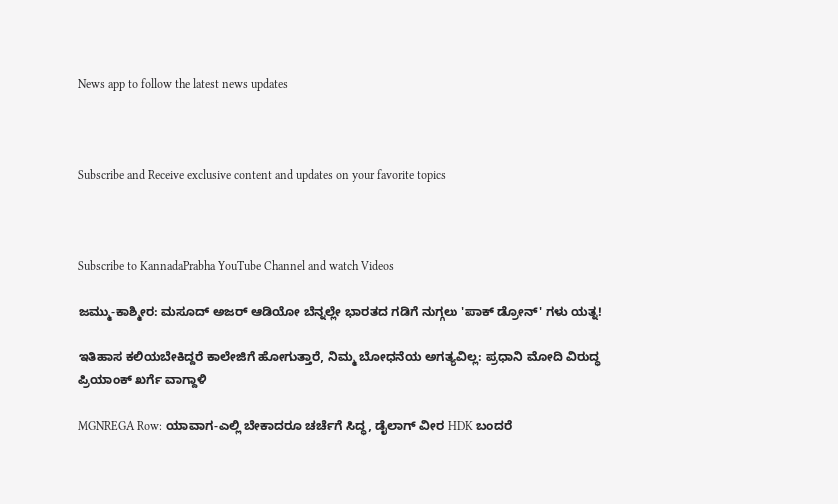News app to follow the latest news updates



Subscribe and Receive exclusive content and updates on your favorite topics



Subscribe to KannadaPrabha YouTube Channel and watch Videos

ಜಮ್ಮು-ಕಾಶ್ಮೀರ: ಮಸೂದ್ ಅಜರ್ ಆಡಿಯೋ ಬೆನ್ನಲ್ಲೇ ಭಾರತದ ಗಡಿಗೆ ನುಗ್ಗಲು 'ಪಾಕ್ ಡ್ರೋನ್' ಗಳು ಯತ್ನ!

ಇತಿಹಾಸ ಕಲಿಯಬೇಕಿದ್ದರೆ ಕಾಲೇಜಿಗೆ ಹೋಗುತ್ತಾರೆ, ನಿಮ್ಮ ಬೋಧನೆಯ ಅಗತ್ಯವಿಲ್ಲ: ಪ್ರಧಾನಿ ಮೋದಿ ವಿರುದ್ಧ ಪ್ರಿಯಾಂಕ್ ಖರ್ಗೆ ವಾಗ್ದಾಳಿ

MGNREGA Row: ಯಾವಾಗ-ಎಲ್ಲಿ ಬೇಕಾದರೂ ಚರ್ಚೆಗೆ ಸಿದ್ಧ, ಡೈಲಾಗ್‌ ವೀರ HDK ಬಂದರೆ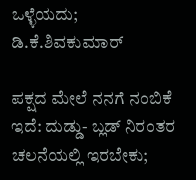ಒಳ್ಳೆಯದು; ಡಿ.ಕೆ.ಶಿವಕುಮಾರ್

ಪಕ್ಷದ ಮೇಲೆ ನನಗೆ ನಂಬಿಕೆ ಇದೆ: ದುಡ್ಡು- ಬ್ಲಡ್ ನಿರಂತರ ಚಲನೆಯಲ್ಲಿ ಇರಬೇಕು;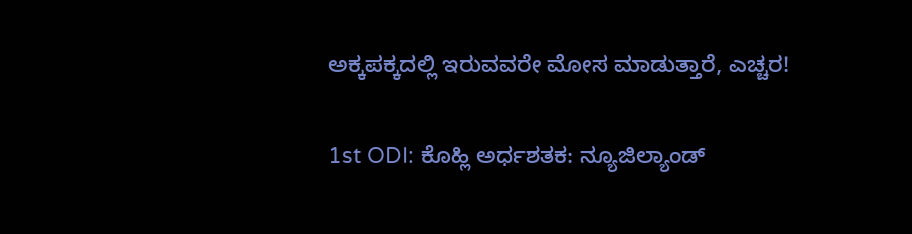ಅಕ್ಕಪಕ್ಕದಲ್ಲಿ ಇರುವವರೇ ಮೋಸ ಮಾಡುತ್ತಾರೆ, ಎಚ್ಚರ!

1st ODI: ಕೊಹ್ಲಿ ಅರ್ಧಶತಕ: ನ್ಯೂಜಿಲ್ಯಾಂಡ್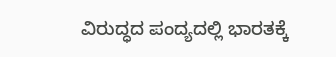ವಿರುದ್ಧದ ಪಂದ್ಯದಲ್ಲಿ ಭಾರತಕ್ಕೆ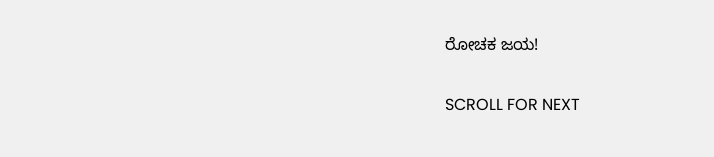ರೋಚಕ ಜಯ!

SCROLL FOR NEXT